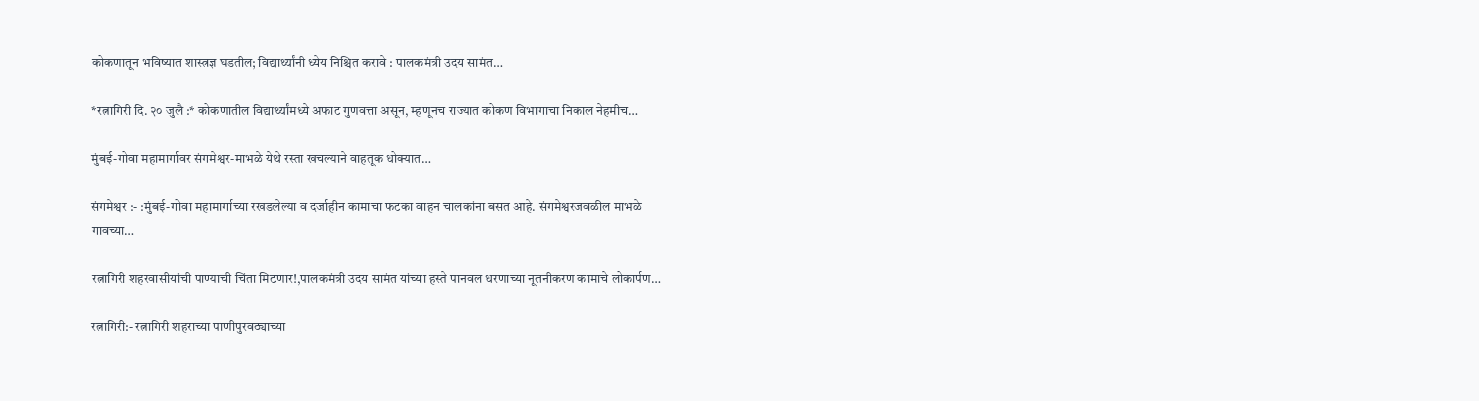कोकणातून भविष्यात शास्त्रज्ञ घडतील; विद्यार्थ्यांनी ध्येय निश्चित करावे : पालकमंत्री उदय सामंत…

*रत्नागिरी दि. २० जुलै :* कोकणातील विद्यार्थ्यांमध्ये अफाट गुणवत्ता असून, म्हणूनच राज्यात कोकण विभागाचा निकाल नेहमीच…

मुंबई-गोवा महामार्गावर संगमेश्वर-माभळे येथे रस्ता खचल्याने वाहतूक धोक्यात…

संगमेश्वर :- :मुंबई-गोवा महामार्गाच्या रखडलेल्या व दर्जाहीन कामाचा फटका वाहन चालकांना बसत आहे. संगमेश्वरजवळील माभळे गावच्या…

रत्नागिरी शहरवासीयांची पाण्याची चिंता मिटणार!,पालकमंत्री उदय सामंत यांच्या हस्ते पानवल धरणाच्या नूतनीकरण कामाचे लोकार्पण…

रत्नागिरी:- रत्नागिरी शहराच्या पाणीपुरवठ्याच्या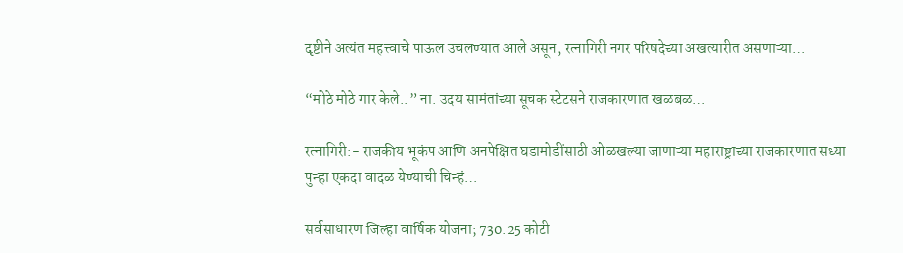दृष्टीने अत्यंत महत्त्वाचे पाऊल उचलण्यात आले असून, रत्नागिरी नगर परिषदेच्या अखत्यारीत असणाऱ्या…

“मोठे मोठे गार केले..” ना. उदय सामंतांच्या सूचक स्टेटसने राजकारणात खळबळ…

रत्नागिरी:- राजकीय भूकंप आणि अनपेक्षित घडामोडींसाठी ओळखल्या जाणाऱ्या महाराष्ट्राच्या राजकारणात सध्या पुन्हा एकदा वादळ येण्याची चिन्हं…

सर्वसाधारण जिल्हा वार्षिक योजना; 730.25 कोटी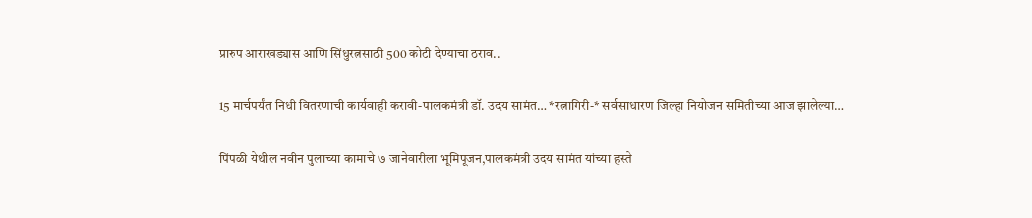प्रारुप आराखड्यास आणि सिंधुरत्नसाठी 500 कोटी देण्याचा ठराव..

15 मार्चपर्यंत निधी वितरणाची कार्यवाही करावी-पालकमंत्री डॉ. उदय सामंत… *रत्नागिरी-* सर्वसाधारण जिल्हा नियोजन समितीच्या आज झालेल्या…

पिंपळी येथील नवीन पुलाच्या कामाचे ७ जानेवारीला भूमिपूजन,पालकमंत्री उदय सामंत यांच्या हस्ते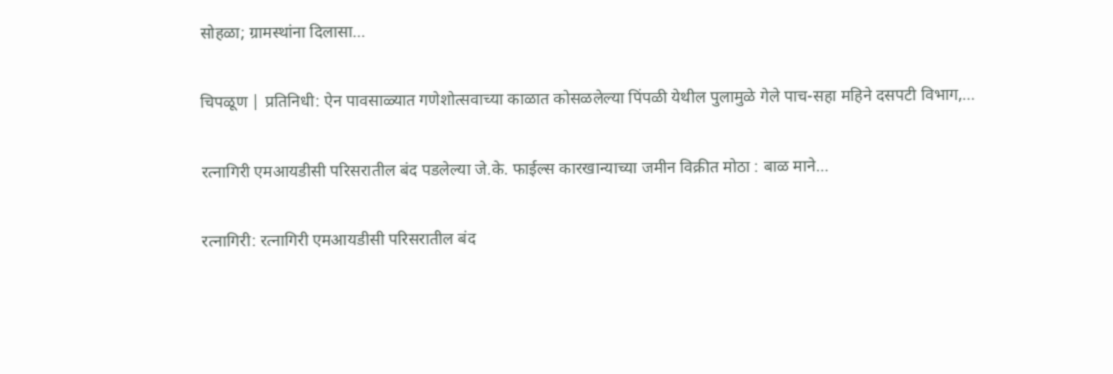सोहळा; ग्रामस्थांना दिलासा…

चिपळूण | प्रतिनिधी: ऐन पावसाळ्यात गणेशोत्सवाच्या काळात कोसळलेल्या पिंपळी येथील पुलामुळे गेले पाच-सहा महिने दसपटी विभाग,…

रत्नागिरी एमआयडीसी परिसरातील बंद पडलेल्या जे.के. फाईल्स कारखान्याच्या जमीन विक्रीत मोठा : बाळ माने…

रत्नागिरी: रत्नागिरी एमआयडीसी परिसरातील बंद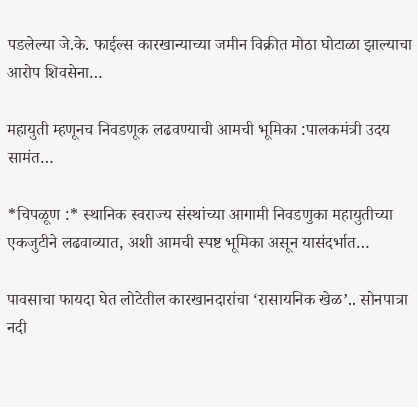पडलेल्या जे.के. फाईल्स कारखान्याच्या जमीन विक्रीत मोठा घोटाळा झाल्याचा आरोप शिवसेना…

महायुती म्हणूनच निवडणूक लढवण्याची आमची भूमिका :पालकमंत्री उदय सामंत…

*चिपळूण :* स्थानिक स्वराज्य संस्थांच्या आगामी निवडणुका महायुतीच्या एकजुटीने लढवाव्यात, अशी आमची स्पष्ट भूमिका असून यासंदर्भात…

पावसाचा फायदा घेत लोटेतील कारखानदारांचा ‘रासायनिक खेळ’.. सोनपात्रा नदी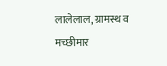लालेलाल, ग्रामस्थ व मच्छीमार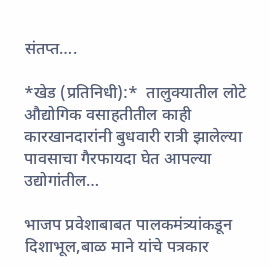संतप्त….

*खेड (प्रतिनिधी):*  तालुक्यातील लोटे औद्योगिक वसाहतीतील काही कारखानदारांनी बुधवारी रात्री झालेल्या पावसाचा गैरफायदा घेत आपल्या उद्योगांतील…

भाजप प्रवेशाबाबत पालकमंत्र्यांकडून दिशाभूल,बाळ माने यांचे पत्रकार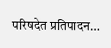परिषदेत प्रतिपादन…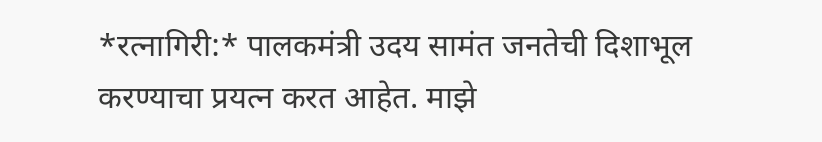*रत्नागिरी:* पालकमंत्री उदय सामंत जनतेची दिशाभूल करण्याचा प्रयत्न करत आहेत. माझे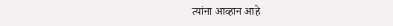त्यांना आव्हान आहे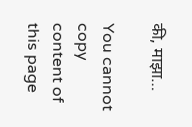की, माझा…

You cannot copy content of this page